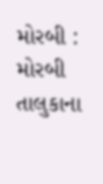મોરબી : મોરબી તાલુકાના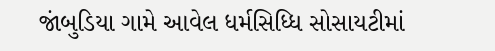જાંબુડિયા ગામે આવેલ ધર્મસિધ્ધિ સોસાયટીમાં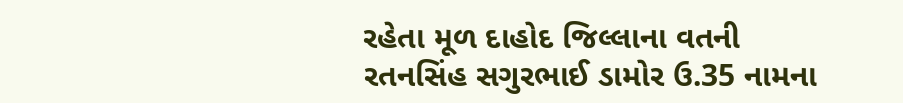રહેતા મૂળ દાહોદ જિલ્લાના વતની રતનસિંહ સગુરભાઈ ડામોર ઉ.35 નામના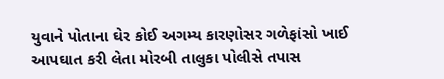યુવાને પોતાના ઘેર કોઈ અગમ્ય કારણોસર ગળેફાંસો ખાઈ આપઘાત કરી લેતા મોરબી તાલુકા પોલીસે તપાસ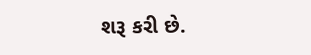શરૂ કરી છે.